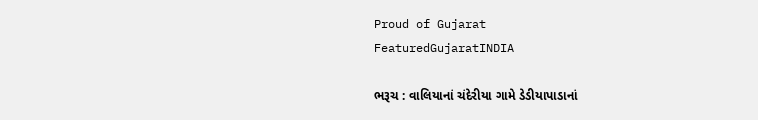Proud of Gujarat
FeaturedGujaratINDIA

ભરૂચ : વાલિયાનાં ચંદેરીયા ગામે ડેડીયાપાડાનાં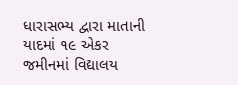ધારાસભ્ય દ્વારા માતાની યાદમાં ૧૯ એકર જમીનમાં વિદ્યાલય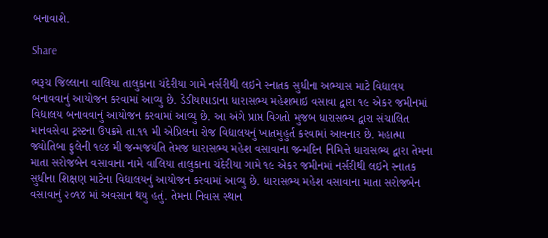બનાવાશે.

Share

ભરૂચ જિલ્લાના વાલિયા તાલુકાના ચંદેરીયા ગામે નર્સરીથી લઇને સ્નાતક સુધીના અભ્યાસ માટે વિદ્યાલય બનાવવાનું આયોજન કરવામાં આવ્યુ છે. ડેડીયાપાડાના ધારાસભ્ય મહેશભાઇ વસાવા દ્વારા ૧૯ એકર જમીનમાં વિદ્યાલય બનાવવાનું આયોજન કરવામાં આવ્યુ છે. આ અંગે પ્રાપ્ત વિગતો મુજબ ધારાસભ્ય દ્વારા સંચાલિત માનવસેવા ટ્રસ્ટના ઉપક્રમે તા.૧૧ મી એપ્રિલના રોજ વિદ્યાલયનું ખાતમુહુર્ત કરવામાં આવનાર છે. મહાત્મા જ્યોતિબા ફુલેની ૧૯૪ મી જન્મજયંતિ તેમજ ધારાસભ્ય મહેશ વસાવાના જન્મદિન નિમિત્તે ધારાસભ્ય દ્વારા તેમના માતા સરોજબેન વસાવાના નામે વાલિયા તાલુકાના ચંદેરીયા ગામે ૧૯ એકર જમીનમાં નર્સરીથી લઇને સ્નાતક સુધીના શિક્ષણ માટેના વિદ્યાલયનું આયોજન કરવામાં આવ્યુ છે. ધારાસભ્ય મહેશ વસાવાના માતા સરોજબેન વસાવાનું ૨૦૧૪ માં અવસાન થયુ હતું. તેમના નિવાસ સ્થાન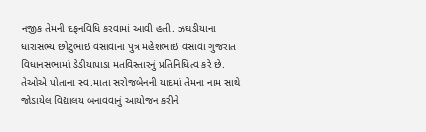નજીક તેમની દફનવિધિ કરવામાં આવી હતી. ઝઘડીયાના ધારાસભ્ય છોટુભાઇ વસાવાના પુત્ર મહેશભાઇ વસાવા ગુજરાત વિધાનસભામાં ડેડીયાપાડા મતવિસ્તારનું પ્રતિનિધિત્વ કરે છે. તેઓએ પોતાના સ્વ.માતા સરોજબેનની યાદમાં તેમના નામ સાથે જોડાયેલ વિદ્યાલય બનાવવાનું આયોજન કરીને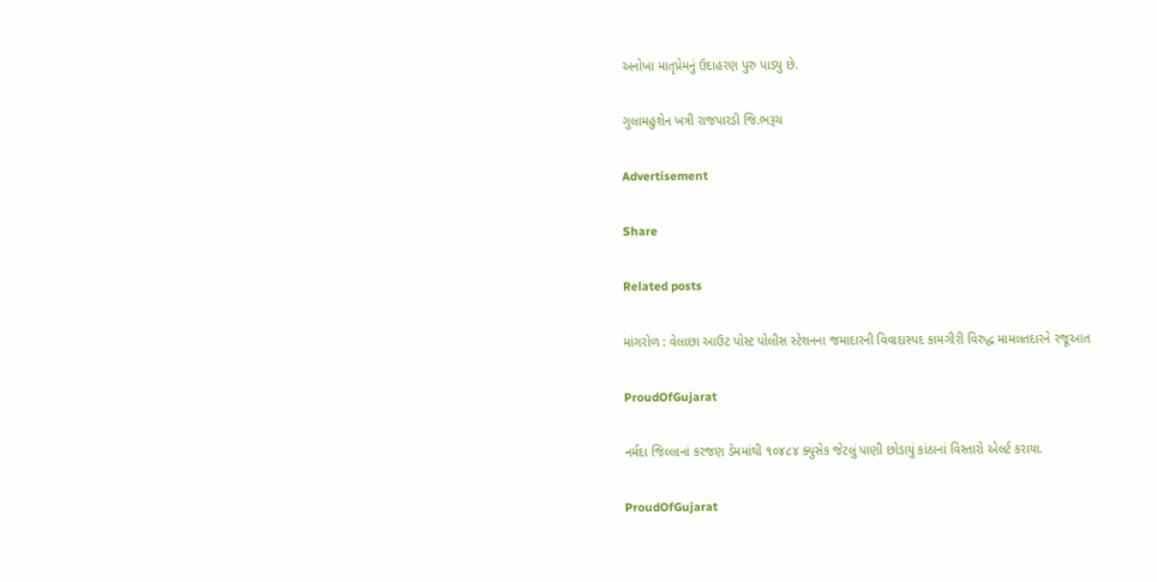અનોખા માતૃપ્રેમનું ઉદાહરણ પુરુ પાડ્યુ છે.

ગુલામહુશેન ખત્રી રાજપારડી જિ.ભરૂચ

Advertisement

Share

Related posts

માંગરોળ : વેલાછા આઉટ પોસ્ટ પોલીસ સ્ટેશનના જમાદારની વિવાદાસ્પદ કામગીરી વિરુદ્ધ મામલતદારને રજૂઆત

ProudOfGujarat

નર્મદા જિલ્લાનાં કરજણ ડેમમાંથી ૧૦૪૮૪ ક્યુસેક જેટલું પાણી છોડાયું કાંઠાનાં વિસ્તારો એલર્ટ કરાયા.

ProudOfGujarat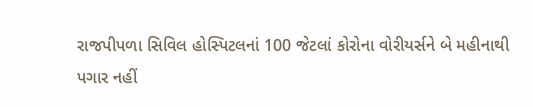રાજપીપળા સિવિલ હોસ્પિટલનાં 100 જેટલાં કોરોના વોરીયર્સને બે મહીનાથી પગાર નહીં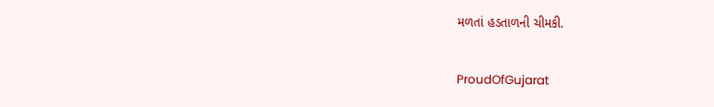મળતાં હડતાળની ચીમકી.

ProudOfGujarat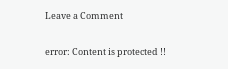Leave a Comment

error: Content is protected !!